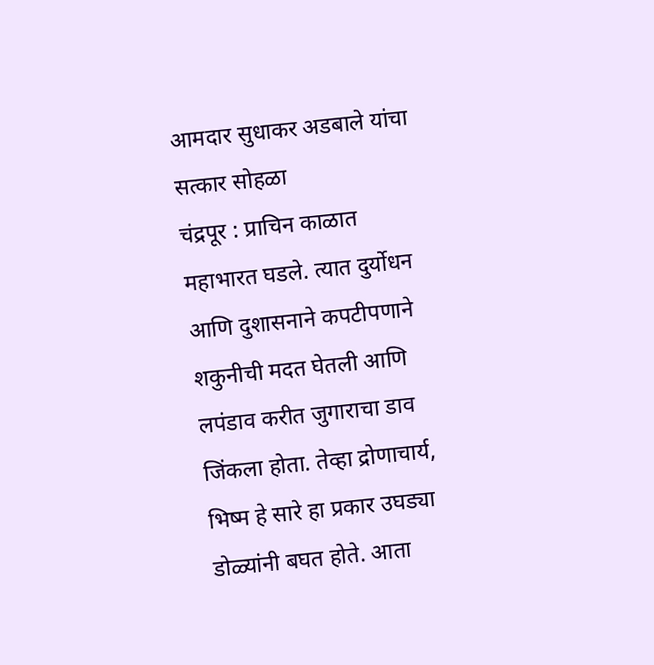आमदार सुधाकर अडबाले यांचा सत्कार सोहळा
चंद्रपूर : प्राचिन काळात महाभारत घडले. त्यात दुर्योधन आणि दुशासनाने कपटीपणाने शकुनीची मदत घेतली आणि लपंडाव करीत जुगाराचा डाव जिंकला होता. तेव्हा द्रोणाचार्य, भिष्म हे सारे हा प्रकार उघड्या डोळ्यांनी बघत होते. आता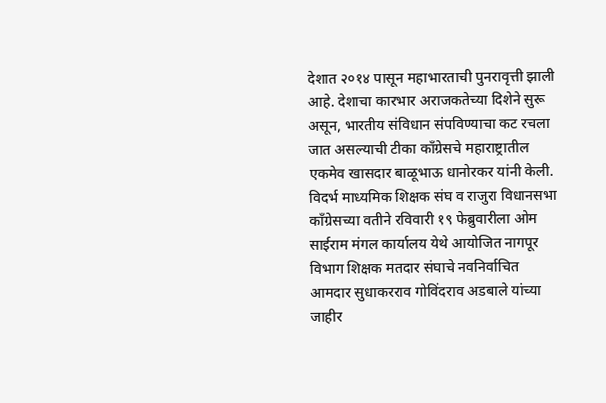देशात २०१४ पासून महाभारताची पुनरावृत्ती झाली आहे. देशाचा कारभार अराजकतेच्या दिशेने सुरू असून, भारतीय संविधान संपविण्याचा कट रचला जात असल्याची टीका काँग्रेसचे महाराष्ट्रातील एकमेव खासदार बाळूभाऊ धानोरकर यांनी केली.
विदर्भ माध्यमिक शिक्षक संघ व राजुरा विधानसभा काँग्रेसच्या वतीने रविवारी १९ फेब्रुवारीला ओम साईराम मंगल कार्यालय येथे आयोजित नागपूर विभाग शिक्षक मतदार संघाचे नवनिर्वाचित आमदार सुधाकरराव गोविंदराव अडबाले यांच्या जाहीर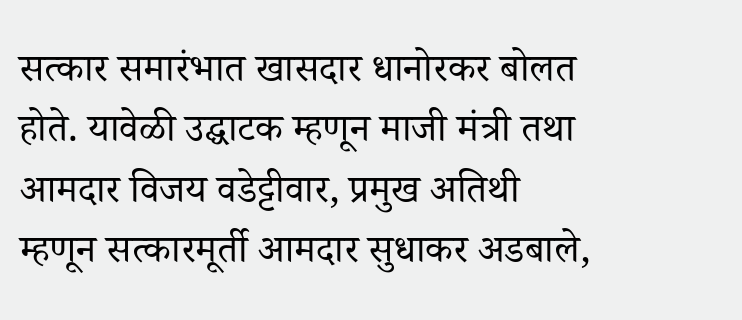सत्कार समारंभात खासदार धानोरकर बोलत होते. यावेळी उद्घाटक म्हणून माजी मंत्री तथा आमदार विजय वडेट्टीवार, प्रमुख अतिथी म्हणून सत्कारमूर्ती आमदार सुधाकर अडबाले,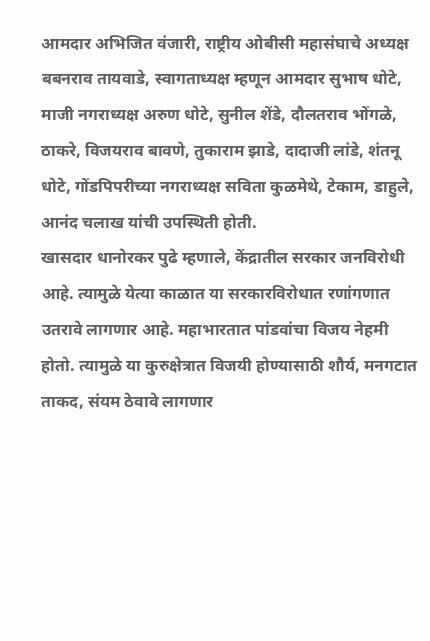आमदार अभिजित वंजारी, राष्ट्रीय ओबीसी महासंघाचे अध्यक्ष बबनराव तायवाडे, स्वागताध्यक्ष म्हणून आमदार सुभाष धोटे, माजी नगराध्यक्ष अरुण धोटे, सुनील शेंडे, दौलतराव भोंगळे, ठाकरे, विजयराव बावणे, तुकाराम झाडे, दादाजी लांडे, शंतनू धोटे, गोंडपिपरीच्या नगराध्यक्ष सविता कुळमेथे, टेकाम, डाहुले, आनंद चलाख यांची उपस्थिती होती.
खासदार धानोरकर पुढे म्हणाले, केंद्रातील सरकार जनविरोधी आहे. त्यामुळे येत्या काळात या सरकारविरोधात रणांगणात उतरावे लागणार आहे. महाभारतात पांडवांचा विजय नेहमी होतो. त्यामुळे या कुरुक्षेत्रात विजयी होण्यासाठी शौर्य, मनगटात ताकद, संयम ठेवावे लागणार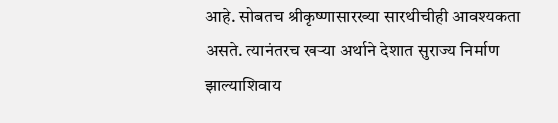आहे. सोबतच श्रीकृष्णासारख्या सारथीचीही आवश्यकता असते. त्यानंतरच खऱ्या अर्थाने देशात सुराज्य निर्माण झाल्याशिवाय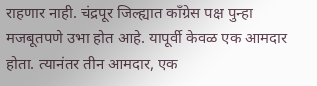राहणार नाही. चंद्रपूर जिल्ह्यात काँग्रेस पक्ष पुन्हा मजबूतपणे उभा होत आहे. यापूर्वी केवळ एक आमदार होता. त्यानंतर तीन आमदार, एक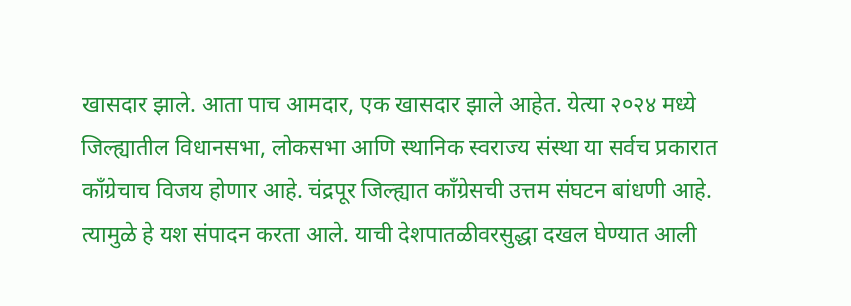खासदार झाले. आता पाच आमदार, एक खासदार झाले आहेत. येत्या २०२४ मध्ये जिल्ह्यातील विधानसभा, लोकसभा आणि स्थानिक स्वराज्य संस्था या सर्वच प्रकारात काँग्रेचाच विजय होणार आहे. चंद्रपूर जिल्ह्यात काँग्रेसची उत्तम संघटन बांधणी आहे. त्यामुळे हे यश संपादन करता आले. याची देशपातळीवरसुद्धा दखल घेण्यात आली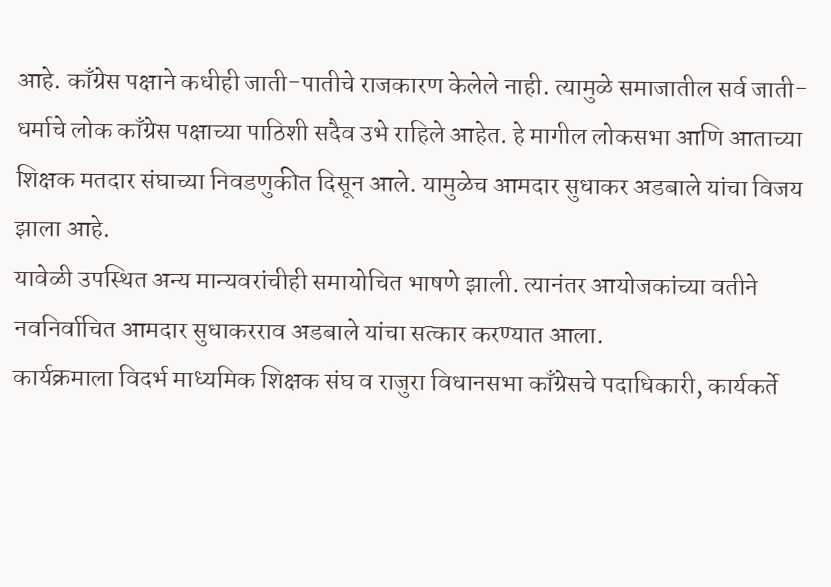आहे. काँग्रेस पक्षाने कधीही जाती-पातीचे राजकारण केलेले नाही. त्यामुळे समाजातील सर्व जाती-धर्माचे लोक काँग्रेस पक्षाच्या पाठिशी सदैव उभे राहिले आहेत. हे मागील लोकसभा आणि आताच्या शिक्षक मतदार संघाच्या निवडणुकीत दिसून आले. यामुळेच आमदार सुधाकर अडबाले यांचा विजय झाला आहे.
यावेळी उपस्थित अन्य मान्यवरांचीही समायोचित भाषणे झाली. त्यानंतर आयोजकांच्या वतीने नवनिर्वाचित आमदार सुधाकरराव अडबाले यांचा सत्कार करण्यात आला.
कार्यक्रमाला विदर्भ माध्यमिक शिक्षक संघ व राजुरा विधानसभा काँग्रेसचे पदाधिकारी, कार्यकर्ते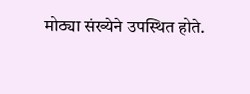मोठ्या संख्येने उपस्थित होते.